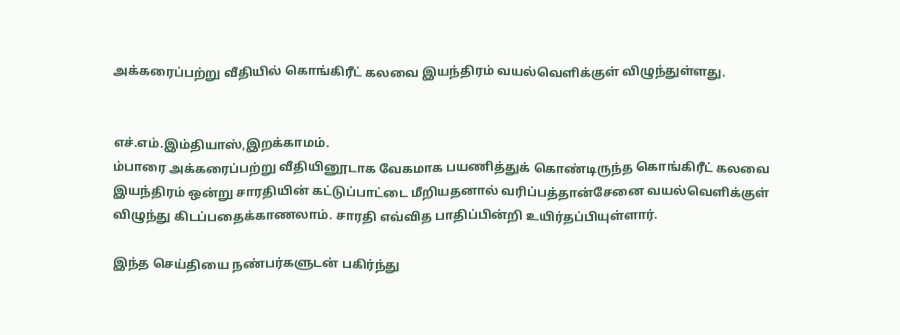அக்கரைப்பற்று வீதியில் கொங்கிரீட் கலவை இயந்திரம் வயல்வெளிக்குள் விழுந்துள்ளது.


எச்.எம்.இம்தியாஸ்,இறக்காமம்.
ம்பாரை அக்கரைப்பற்று வீதியினூடாக வேகமாக பயணித்துக் கொண்டிருந்த கொங்கிரீட் கலவை இயந்திரம் ஒன்று சாரதியின் கட்டுப்பாட்டை மீறியதனால் வரிப்பத்தான்சேனை வயல்வெளிக்குள் விழுந்து கிடப்பதைக்காணலாம். சாரதி எவ்வித பாதிப்பின்றி உயிர்தப்பியுள்ளார்.

இந்த செய்தியை நண்பர்களுடன் பகிர்ந்து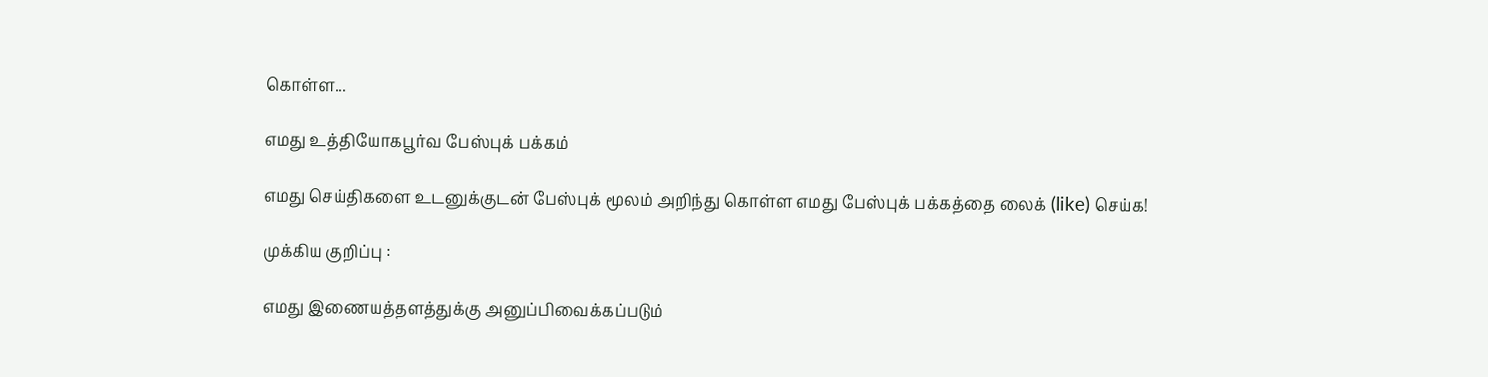கொள்ள...

எமது உத்தியோகபூர்வ பேஸ்புக் பக்கம்

எமது செய்திகளை உடனுக்குடன் பேஸ்புக் மூலம் அறிந்து கொள்ள எமது பேஸ்புக் பக்கத்தை லைக் (like) செய்க!

முக்கிய குறிப்பு :

எமது இணையத்தளத்துக்கு அனுப்பிவைக்கப்படும்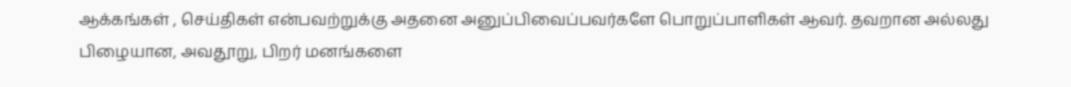ஆக்கங்கள் , செய்திகள் என்பவற்றுக்கு அதனை அனுப்பிவைப்பவர்களே பொறுப்பாளிகள் ஆவர். தவறான அல்லது பிழையான, அவதூறு, பிறர் மனங்களை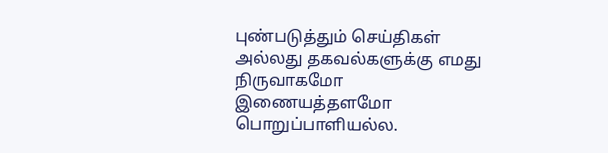புண்படுத்தும் செய்திகள் அல்லது தகவல்களுக்கு எமது நிருவாகமோ இணையத்தளமோ பொறுப்பாளியல்ல.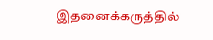இதனைக்கருத்தில்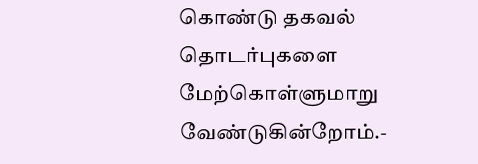கொண்டு தகவல் தொடர்புகளை மேற்கொள்ளுமாறு வேண்டுகின்றோம்.-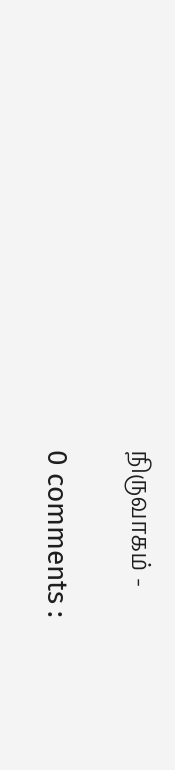நிருவாகம் -

0 comments :